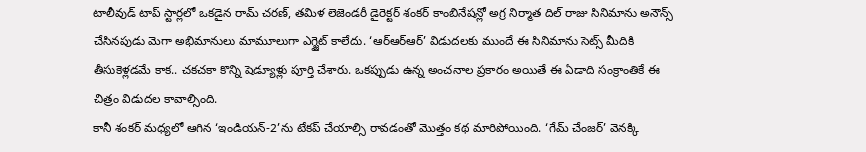టాలీవుడ్ టాప్ స్టార్లలో ఒకడైన రామ్ చరణ్, తమిళ లెజెండరీ డైరెక్టర్ శంకర్ కాంబినేషన్లో అగ్ర నిర్మాత దిల్ రాజు సినిమాను అనౌన్స్ చేసినపుడు మెగా అభిమానులు మామూలుగా ఎగ్జైట్ కాలేదు. ‘ఆర్ఆర్ఆర్’ విడుదలకు ముందే ఈ సినిమాను సెట్స్ మీదికి తీసుకెళ్లడమే కాక.. చకచకా కొన్ని షెడ్యూళ్లు పూర్తి చేశారు. ఒకప్పుడు ఉన్న అంచనాల ప్రకారం అయితే ఈ ఏడాది సంక్రాంతికే ఈ చిత్రం విడుదల కావాల్సింది.
కానీ శంకర్ మధ్యలో ఆగిన ‘ఇండియన్-2’ను టేకప్ చేయాల్సి రావడంతో మొత్తం కథ మారిపోయింది. ‘గేమ్ చేంజర్’ వెనక్కి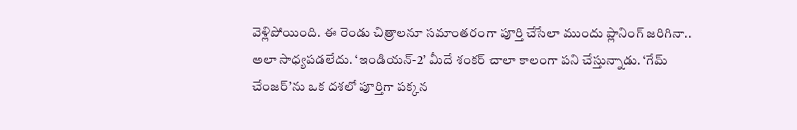వెళ్లిపోయింది. ఈ రెండు చిత్రాలనూ సమాంతరంగా పూర్తి చేసేలా ముందు ప్లానింగ్ జరిగినా.. అలా సాధ్యపడలేదు. ‘ఇండియన్-2’ మీదే శంకర్ చాలా కాలంగా పని చేస్తున్నాడు. ‘గేమ్ చేంజర్’ను ఒక దశలో పూర్తిగా పక్కన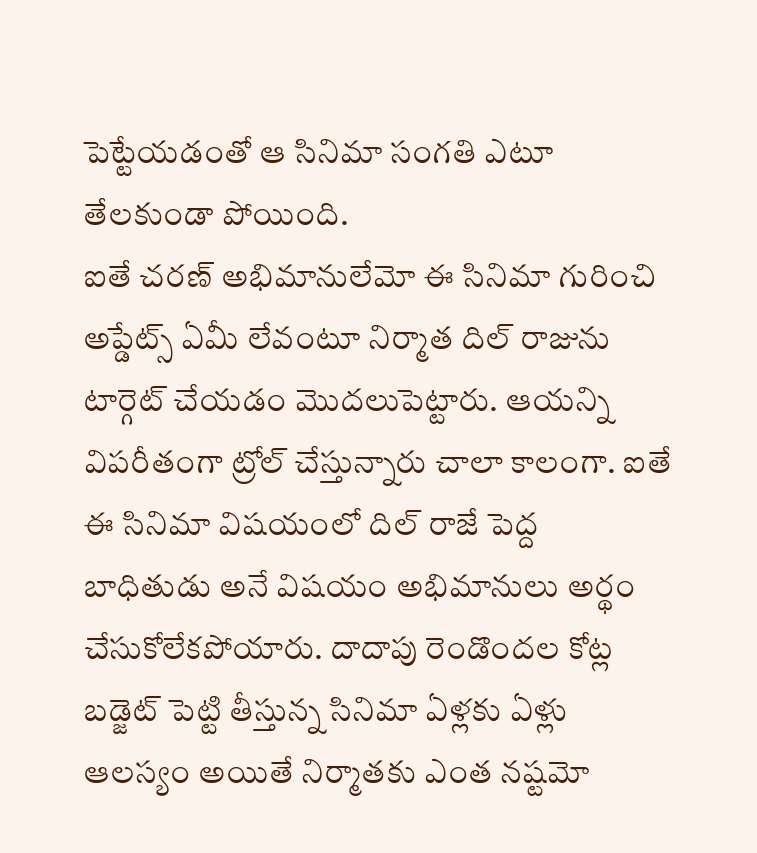పెట్టేయడంతో ఆ సినిమా సంగతి ఎటూ తేలకుండా పోయింది.
ఐతే చరణ్ అభిమానులేమో ఈ సినిమా గురించి అప్డేట్స్ ఏమీ లేవంటూ నిర్మాత దిల్ రాజును టార్గెట్ చేయడం మొదలుపెట్టారు. ఆయన్ని విపరీతంగా ట్రోల్ చేస్తున్నారు చాలా కాలంగా. ఐతే ఈ సినిమా విషయంలో దిల్ రాజే పెద్ద బాధితుడు అనే విషయం అభిమానులు అర్థం చేసుకోలేకపోయారు. దాదాపు రెండొందల కోట్ల బడ్జెట్ పెట్టి తీస్తున్న సినిమా ఏళ్లకు ఏళ్లు ఆలస్యం అయితే నిర్మాతకు ఎంత నష్టమో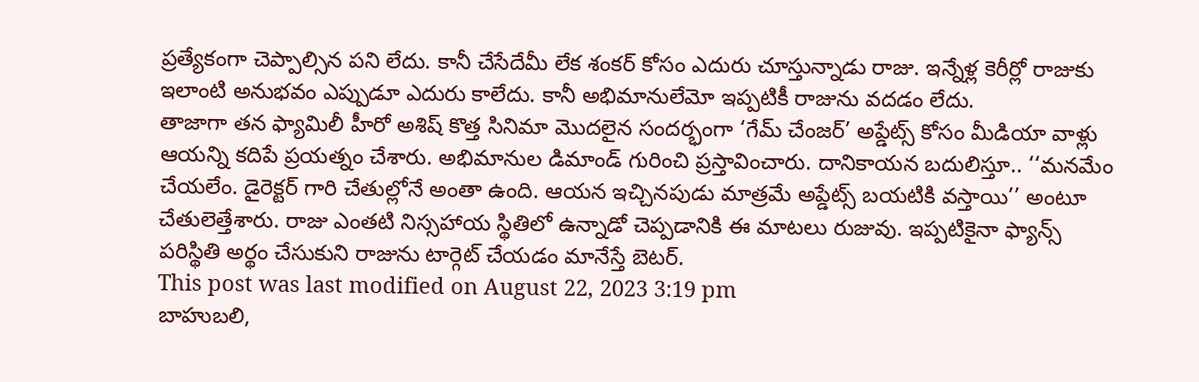ప్రత్యేకంగా చెప్పాల్సిన పని లేదు. కానీ చేసేదేమీ లేక శంకర్ కోసం ఎదురు చూస్తున్నాడు రాజు. ఇన్నేళ్ల కెరీర్లో రాజుకు ఇలాంటి అనుభవం ఎప్పుడూ ఎదురు కాలేదు. కానీ అభిమానులేమో ఇప్పటికీ రాజును వదడం లేదు.
తాజాగా తన ఫ్యామిలీ హీరో అశిష్ కొత్త సినిమా మొదలైన సందర్భంగా ‘గేమ్ చేంజర్’ అప్డేట్స్ కోసం మీడియా వాళ్లు ఆయన్ని కదిపే ప్రయత్నం చేశారు. అభిమానుల డిమాండ్ గురించి ప్రస్తావించారు. దానికాయన బదులిస్తూ.. ‘‘మనమేం చేయలేం. డైరెక్టర్ గారి చేతుల్లోనే అంతా ఉంది. ఆయన ఇచ్చినపుడు మాత్రమే అప్డేట్స్ బయటికి వస్తాయి’’ అంటూ చేతులెత్తేశారు. రాజు ఎంతటి నిస్సహాయ స్థితిలో ఉన్నాడో చెప్పడానికి ఈ మాటలు రుజువు. ఇప్పటికైనా ఫ్యాన్స్ పరిస్థితి అర్థం చేసుకుని రాజును టార్గెట్ చేయడం మానేస్తే బెటర్.
This post was last modified on August 22, 2023 3:19 pm
బాహుబలి,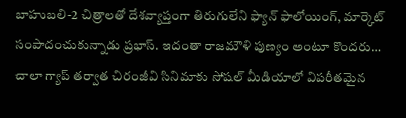బాహుబలి-2 చిత్రాలతో దేశవ్యాప్తంగా తిరుగులేని ఫ్యాన్ ఫాలోయింగ్, మార్కెట్ సంపాదంచుకున్నాడు ప్రభాస్. ఇదంతా రాజమౌళి పుణ్యం అంటూ కొందరు…
చాలా గ్యాప్ తర్వాత చిరంజీవి సినిమాకు సోషల్ మీడియాలో విపరీతమైన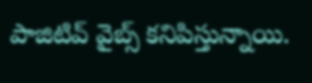పాజిటివ్ వైబ్స్ కనిపిస్తున్నాయి.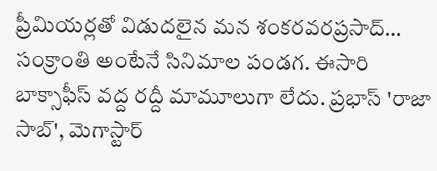ప్రీమియర్లతో విడుదలైన మన శంకరవరప్రసాద్…
సంక్రాంతి అంటేనే సినిమాల పండగ. ఈసారి బాక్సాఫీస్ వద్ద రద్దీ మామూలుగా లేదు. ప్రభాస్ 'రాజా సాబ్', మెగాస్టార్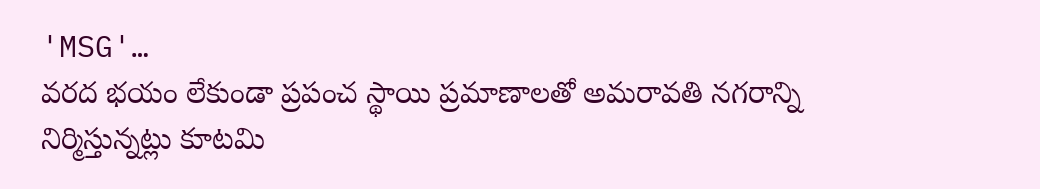'MSG'…
వరద భయం లేకుండా ప్రపంచ స్థాయి ప్రమాణాలతో అమరావతి నగరాన్ని నిర్మిస్తున్నట్లు కూటమి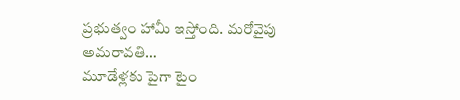ప్రభుత్వం హామీ ఇస్తోంది. మరోవైపు అమరావతి…
మూడేళ్లకు పైగా టైం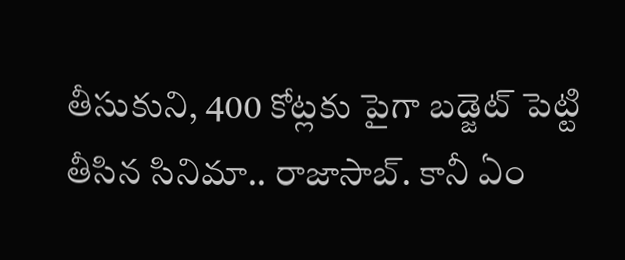తీసుకుని, 400 కోట్లకు పైగా బడ్జెట్ పెట్టి తీసిన సినిమా.. రాజాసాబ్. కానీ ఏం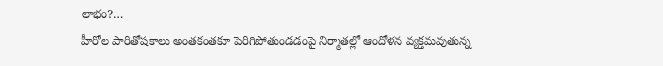లాభం?…
హీరోల పారితోషకాలు అంతకంతకూ పెరిగిపోతుండడంపై నిర్మాతల్లో ఆందోళన వ్యక్తమవుతున్న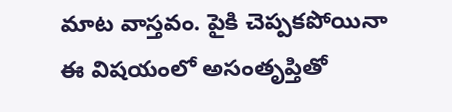మాట వాస్తవం. పైకి చెప్పకపోయినా ఈ విషయంలో అసంతృప్తితో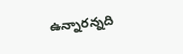ఉన్నారన్నది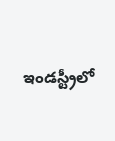ఇండస్ట్రీలో